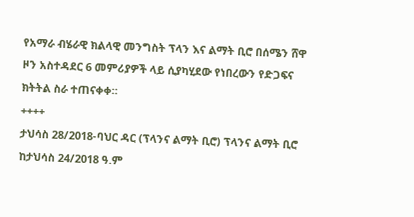የአማራ ብሄራዊ ክልላዊ መንግስት ፕላን እና ልማት ቢሮ በሰሜን ሸዋ ዞን አስተዳደር 6 መምሪያዎች ላይ ሲያካሂደው የነበረውን የድጋፍና ክትትል ስራ ተጠናቀቀ።
++++
ታህሳስ 28/2018-ባህር ዳር (ፕላንና ልማት ቢሮ) ፕላንና ልማት ቢሮ ከታህሳስ 24/2018 ዓ.ም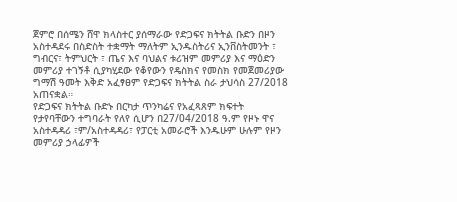ጀምሮ በሰሜን ሸዋ ክላስተር ያሰማራው የድጋፍና ክትትል ቡድን በዞን አስተዳደሩ በስድስት ተቋማት ማለትም ኢንዱስትሪና ኢንቨስትመንት ፣ ግብርና፣ ትምህርት ፣ ጤና እና ባህልና ቱሪዝም መምሪያ እና ማዕድን መምሪያ ተገኝቶ ሲያካሂደው የቆየውን የዴስክና የመስክ የመጀመሪያው ግማሽ ዓመት እቅድ አፈፃፀም የድጋፍና ክትትል ስራ ታህሳስ 27/2018 አጠናቋል።
የድጋፍና ክትትል ቡድኑ በርካታ ጥንካሬና የአፈጻጸም ክፍተት የታየባቸውን ተግባራት የለየ ሲሆን በ27/04/2018 ዓ.ም የዞኑ ዋና አስተዳዳሪ ፣ም/አስተዳዳሪ፣ የፓርቲ አመራሮች እንዱሁም ሁሉም የዞን መምሪያ ኃላፊዎች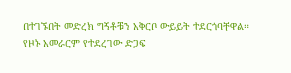በተገኙበት መድረክ ግኝቶቹን አቅርቦ ውይይት ተደርጎባቸዋል።
የዞኑ አመራርም የተደረገው ድጋፍ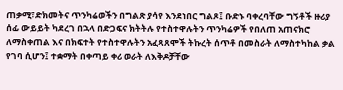ጠቃሚ፣ድክመትና ጥንካሬወችን በግልጽ ያሳየ እንደነበር ግልጾ፤ ቡድኑ ባቀረባቸው ግኝቶች ዙሪያ ሰፊ ውይይት ካደረገ በኋላ በድጋፍና ክትትሉ የተስተዋሉትን ጥንካሬዎች የበለጠ አጠናክሮ ለማስቀጠል እና በክፍተት የተስተዋሉትን አፈጻጸሞች ትኩረት ሰጥቶ በመስራት ለማስተካከል ቃል የገባ ሲሆን፤ ተቋማት በቀጣይ ቀሪ ወራት ለእቅዶቻቸው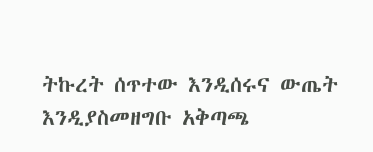ትኩረት ሰጥተው እንዲሰሩና ውጤት እንዲያስመዘግቡ አቅጣጫ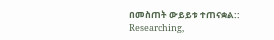በመስጠት ውይይቱ ተጠናቋል::
Researching,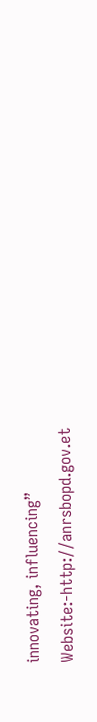innovating, influencing”
Website:-http://anrsbopd.gov.et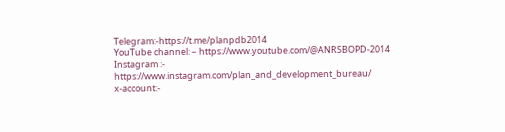Telegram:-https://t.me/planpdb2014
YouTube channel: – https://www.youtube.com/@ANRSBOPD-2014
Instagram :- https://www.instagram.com/plan_and_development_bureau/
x-account:-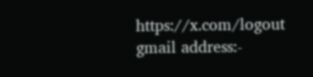https://x.com/logout
gmail address:-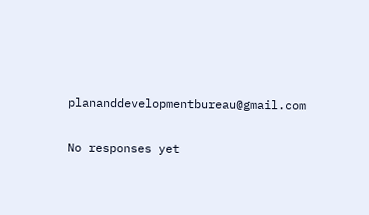plananddevelopmentbureau@gmail.com

No responses yet